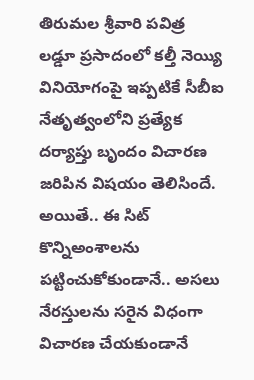తిరుమల శ్రీవారి పవిత్ర లడ్డూ ప్రసాదంలో కల్తీ నెయ్యి వినియోగంపై ఇప్పటికే సీబీఐ నేతృత్వంలోని ప్రత్యేక దర్యాప్తు బృందం విచారణ జరిపిన విషయం తెలిసిందే. అయితే.. ఈ సిట్ కొన్నిఅంశాలను పట్టించుకోకుండానే.. అసలు నేరస్తులను సరైన విధంగా విచారణ చేయకుండానే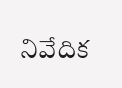నివేదిక